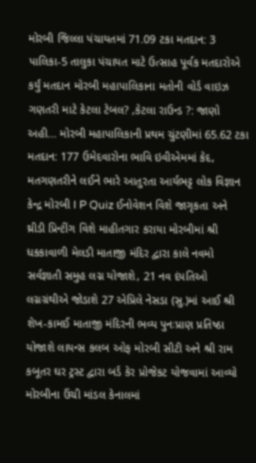મોરબી જિલ્લા પંચાયતમાં 71.09 ટકા મતદાન: 3 પાલિકા-5 તાલુકા પંચાયત માટે ઉત્સાહ પૂર્વક મતદારોએ કર્યું મતદાન મોરબી મહાપાલિકાના મતોની વોર્ડ વાઇઝ ગણતરી માટે કેટલા ટેબલ? ,કેટલા રાઉન્ડ ?: જાણો અહી... મોરબી મહાપાલિકાની પ્રથમ ચુંટણીમાં 65.62 ટકા મતદાન: 177 ઉમેદવારોના ભાવિ ઇવીએમમાં કેદ, મતગણતરીને લઈને ભારે આતુરતા આર્યભટ્ટ લોક વિજ્ઞાન કેન્દ્ર મોરબી I P Quiz ઈનોવેશન વિશે જાગૃકતા અને થ્રીડી પ્રિન્ટીંગ વિશે માહીતગાર કરાયા મોરબીમાં શ્રી ધકકાવાળી મેલડી માતાજી મંદિર દ્વારા કાલે નવમો સર્વજ્ઞાતી સમુહ લગ્ન યોજાશે, 21 નવ દંપતિઓ લગ્નગ્રંથીએ જોડાશે 27 એપ્રિલે નેસડા (સુ.)માં આઈ શ્રી શેખ-કામઈ માતાજી મંદિરની ભવ્ય પુનઃપ્રાણ પ્રતિષ્ઠા યોજાશે લાયન્સ કલબ ઓફ મોરબી સીટી અને શ્રી રામ કબૂતર ઘર ટ્રસ્ટ દ્વારા બર્ડ કેર પ્રોજેકટ યોજવામાં આવ્યો મોરબીના ઉંચી માંડલ કેનાલમાં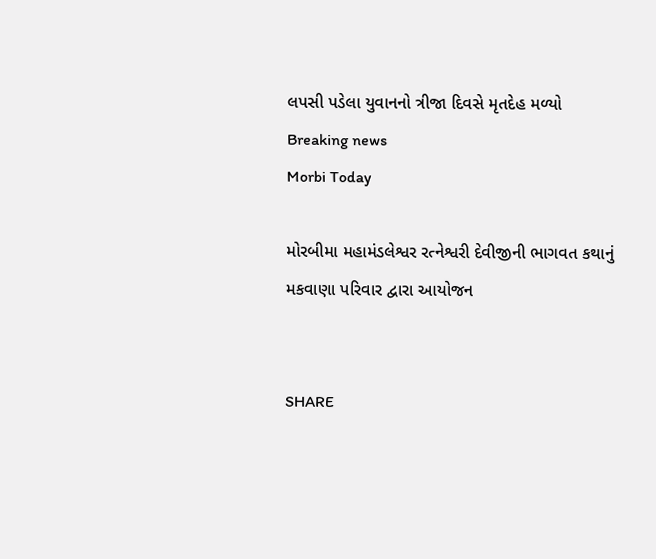લપસી પડેલા યુવાનનો ત્રીજા દિવસે મૃતદેહ મળ્યો
Breaking news
Morbi Today

મોરબીમા મહામંડલેશ્વર રત્નેશ્વરી દેવીજીની ભાગવત કથાનું મકવાણા પરિવાર દ્વારા આયોજન


SHARE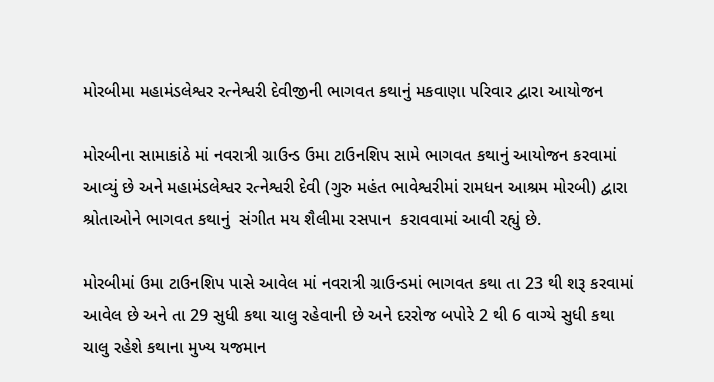મોરબીમા મહામંડલેશ્વર રત્નેશ્વરી દેવીજીની ભાગવત કથાનું મકવાણા પરિવાર દ્વારા આયોજન

મોરબીના સામાકાંઠે માં નવરાત્રી ગ્રાઉન્ડ ઉમા ટાઉનશિપ સામે ભાગવત કથાનું આયોજન કરવામાં આવ્યું છે અને મહામંડલેશ્વર રત્નેશ્વરી દેવી (ગુરુ મહંત ભાવેશ્વરીમાં રામધન આશ્રમ મોરબી) દ્વારા શ્રોતાઓને ભાગવત કથાનું  સંગીત મય શૈલીમા રસપાન  કરાવવામાં આવી રહ્યું છે.

મોરબીમાં ઉમા ટાઉનશિપ પાસે આવેલ માં નવરાત્રી ગ્રાઉન્ડમાં ભાગવત કથા તા 23 થી શરૂ કરવામાં આવેલ છે અને તા 29 સુધી કથા ચાલુ રહેવાની છે અને દરરોજ બપોરે 2 થી 6 વાગ્યે સુધી કથા ચાલુ રહેશે કથાના મુખ્ય યજમાન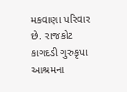મકવાણા પરિવાર છે. રાજકોટ કાગદડી ગુરુકૃપા આશ્રમના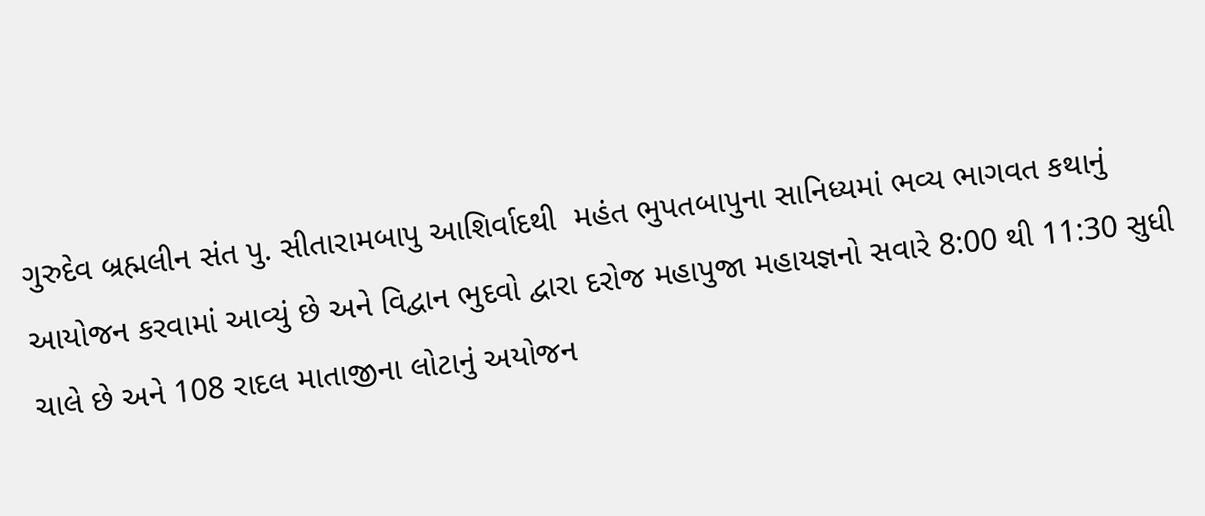ગુરુદેવ બ્રહ્મલીન સંત પુ. સીતારામબાપુ આશિર્વાદથી  મહંત ભુપતબાપુના સાનિધ્યમાં ભવ્ય ભાગવત કથાનું આયોજન કરવામાં આવ્યું છે અને વિદ્વાન ભુદવો દ્વારા દરોજ મહાપુજા મહાયજ્ઞનો સવારે 8:00 થી 11:30 સુધી ચાલે છે અને 108 રાદલ માતાજીના લોટાનું અયોજન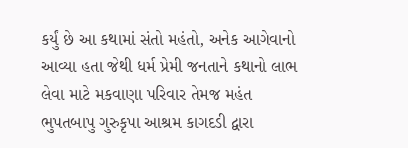કર્યું છે આ કથામાં સંતો મહંતો, અનેક આગેવાનો આવ્યા હતા જેથી ધર્મ પ્રેમી જનતાને કથાનો લાભ લેવા માટે મકવાણા પરિવાર તેમજ મહંત ભુપતબાપુ ગુરુકૃપા આશ્રમ કાગદડી દ્વારા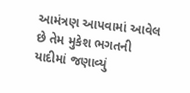આમંત્રણ આપવામાં આવેલ છે તેમ મુકેશ ભગતની યાદીમાં જણાવ્યું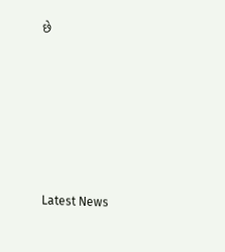છે






Latest News